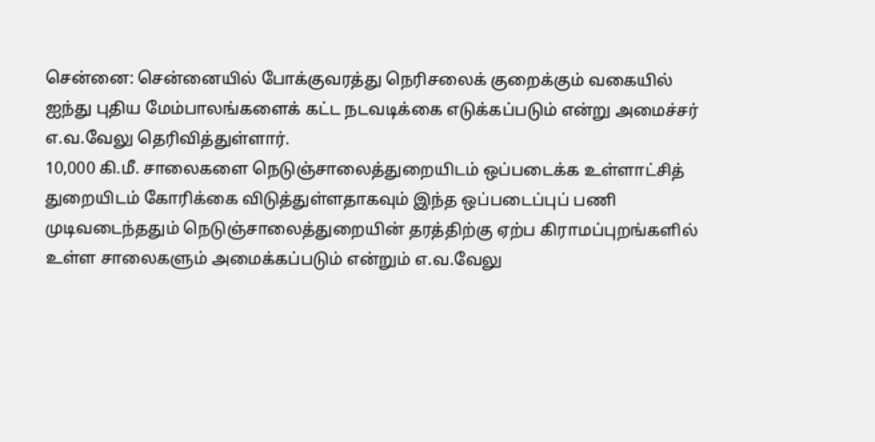சென்னை: சென்னையில் போக்குவரத்து நெரிசலைக் குறைக்கும் வகையில் ஐந்து புதிய மேம்பாலங்களைக் கட்ட நடவடிக்கை எடுக்கப்படும் என்று அமைச்சர் எ.வ.வேலு தெரிவித்துள்ளார்.
10,000 கி.மீ. சாலைகளை நெடுஞ்சாலைத்துறையிடம் ஒப்படைக்க உள்ளாட்சித் துறையிடம் கோரிக்கை விடுத்துள்ளதாகவும் இந்த ஒப்படைப்புப் பணி முடிவடைந்ததும் நெடுஞ்சாலைத்துறையின் தரத்திற்கு ஏற்ப கிராமப்புறங்களில் உள்ள சாலைகளும் அமைக்கப்படும் என்றும் எ.வ.வேலு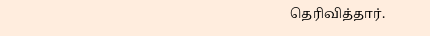தெரிவித்தார்.